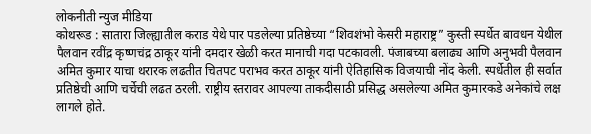लोकनीती न्युज मीडिया
कोथरूड : सातारा जिल्ह्यातील कराड येथे पार पडलेल्या प्रतिष्ठेच्या “शिवशंभो केसरी महाराष्ट्र” कुस्ती स्पर्धेत बावधन येथील पैलवान रवींद्र कृष्णचंद्र ठाकूर यांनी दमदार खेळी करत मानाची गदा पटकावली. पंजाबच्या बलाढ्य आणि अनुभवी पैलवान अमित कुमार याचा थरारक लढतीत चितपट पराभव करत ठाकूर यांनी ऐतिहासिक विजयाची नोंद केली. स्पर्धेतील ही सर्वात प्रतिष्ठेची आणि चर्चेची लढत ठरली. राष्ट्रीय स्तरावर आपल्या ताकदीसाठी प्रसिद्ध असलेल्या अमित कुमारकडे अनेकांचे लक्ष लागले होते.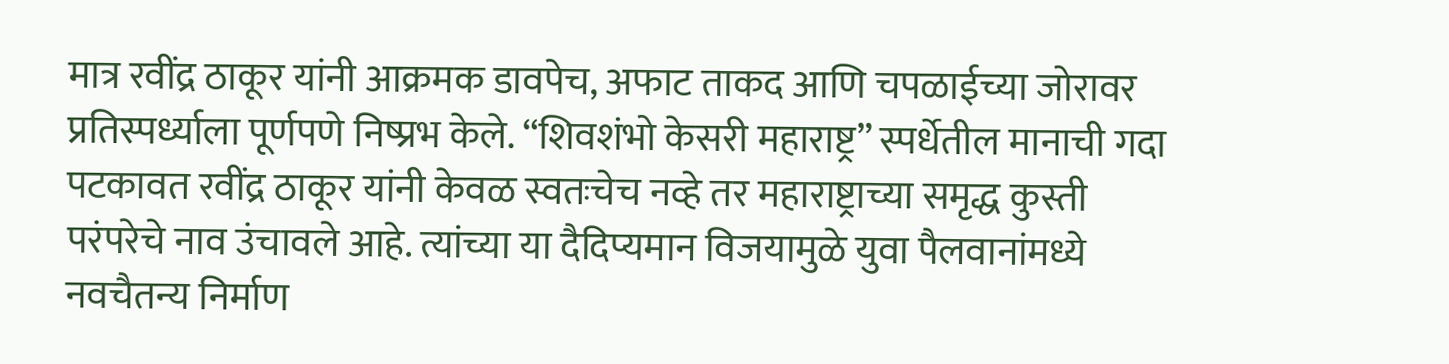मात्र रवींद्र ठाकूर यांनी आक्रमक डावपेच, अफाट ताकद आणि चपळाईच्या जोरावर प्रतिस्पर्ध्याला पूर्णपणे निष्प्रभ केले. “शिवशंभो केसरी महाराष्ट्र” स्पर्धेतील मानाची गदा पटकावत रवींद्र ठाकूर यांनी केवळ स्वतःचेच नव्हे तर महाराष्ट्राच्या समृद्ध कुस्ती परंपरेचे नाव उंचावले आहे. त्यांच्या या दैदिप्यमान विजयामुळे युवा पैलवानांमध्ये नवचैतन्य निर्माण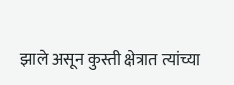झाले असून कुस्ती क्षेत्रात त्यांच्या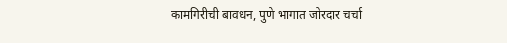कामगिरीची बावधन, पुणे भागात जोरदार चर्चा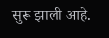सुरू झाली आहे.